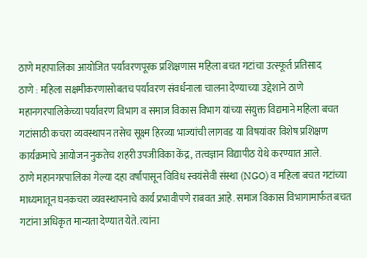ठाणे महापालिका आयोजित पर्यावरणपूरक प्रशिक्षणास महिला बचत गटांचा उत्स्फूर्त प्रतिसाद
ठाणे : महिला सक्षमीकरणासोबतच पर्यावरण संवर्धनाला चालना देण्याच्या उद्देशाने ठाणे महानगरपालिकेच्या पर्यावरण विभाग व समाज विकास विभाग यांच्या संयुक्त विद्यमाने महिला बचत गटांसाठी कचरा व्यवस्थापन तसेच सूक्ष्म हिरव्या भाज्यांची लागवड या विषयांवर विशेष प्रशिक्षण कार्यक्रमाचे आयोजन नुकतेच शहरी उपजीविका केंद्र, तत्वज्ञान विद्यापीठ येथे करण्यात आले.
ठाणे महानगरपालिका गेल्या दहा वर्षांपासून विविध स्वयंसेवी संस्था (NGO) व महिला बचत गटांच्या माध्यमातून घनकचरा व्यवस्थापनाचे कार्य प्रभावीपणे राबवत आहे. समाज विकास विभागामार्फत बचत गटांना अधिकृत मान्यता देण्यात येते. त्यांना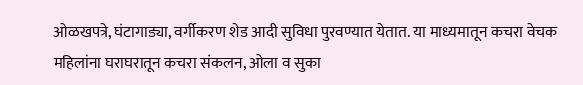ओळखपत्रे, घंटागाड्या, वर्गीकरण शेड आदी सुविधा पुरवण्यात येतात. या माध्यमातून कचरा वेचक महिलांना घराघरातून कचरा संकलन, ओला व सुका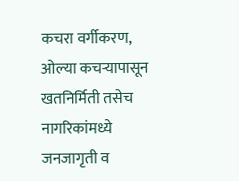कचरा वर्गीकरण, ओल्या कचऱ्यापासून खतनिर्मिती तसेच नागरिकांमध्ये जनजागृती व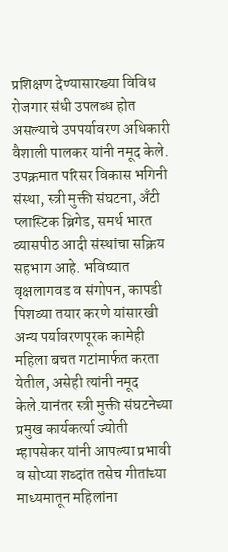प्रशिक्षण देण्यासारख्या विविध रोजगार संधी उपलब्ध होत असल्याचे उपपर्यावरण अधिकारी वैशाली पालकर यांनी नमूद केले.
उपक्रमात परिसर विकास भगिनी संस्था, स्त्री मुक्ती संघटना, अँटी प्लास्टिक ब्रिगेड, समर्थ भारत व्यासपीठ आदी संस्थांचा सक्रिय सहभाग आहे. भविष्यात वृक्षलागवड व संगोपन, कापडी पिशव्या तयार करणे यांसारखी अन्य पर्यावरणपूरक कामेही महिला बचत गटांमार्फत करता येतील, असेही त्यांनी नमूद केले.यानंतर स्त्री मुक्ती संघटनेच्या प्रमुख कार्यकर्त्या ज्योती म्हापसेकर यांनी आपल्या प्रभावी व सोप्या शब्दांत तसेच गीतांच्या माध्यमातून महिलांना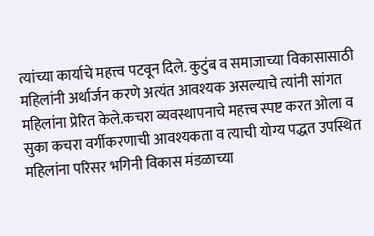त्यांच्या कार्याचे महत्त्व पटवून दिले. कुटुंब व समाजाच्या विकासासाठी महिलांनी अर्थार्जन करणे अत्यंत आवश्यक असल्याचे त्यांनी सांगत महिलांना प्रेरित केले.कचरा व्यवस्थापनाचे महत्त्व स्पष्ट करत ओला व सुका कचरा वर्गीकरणाची आवश्यकता व त्याची योग्य पद्धत उपस्थित महिलांना परिसर भगिनी विकास मंडळाच्या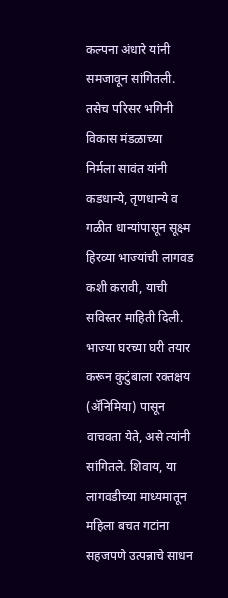कल्पना अंधारे यांनी समजावून सांगितली. तसेच परिसर भगिनी विकास मंडळाच्या निर्मला सावंत यांनी कडधान्ये, तृणधान्ये व गळीत धान्यांपासून सूक्ष्म हिरव्या भाज्यांची लागवड कशी करावी, याची सविस्तर माहिती दिली. भाज्या घरच्या घरी तयार करून कुटुंबाला रक्तक्षय (ॲनिमिया) पासून वाचवता येते, असे त्यांनी सांगितले. शिवाय, या लागवडीच्या माध्यमातून महिला बचत गटांना सहजपणे उत्पन्नाचे साधन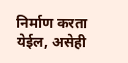निर्माण करता येईल, असेही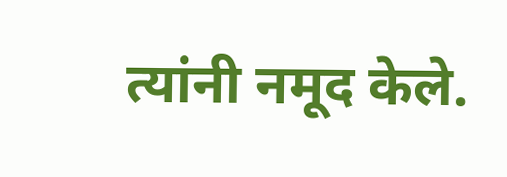त्यांनी नमूद केले.